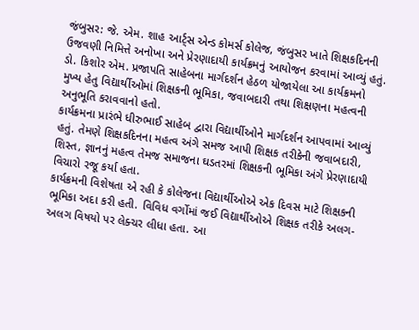જંબુસર: જે. એમ. શાહ આર્ટ્સ એન્ડ કોમર્સ કોલેજ, જંબુસર ખાતે શિક્ષકદિનની ઉજવણી નિમિત્તે અનોખા અને પ્રેરણાદાયી કાર્યક્રમનું આયોજન કરવામાં આવ્યું હતું. ડો. કિશોર એમ. પ્રજાપતિ સાહેબના માર્ગદર્શન હેઠળ યોજાયેલા આ કાર્યક્રમનો મુખ્ય હેતુ વિદ્યાર્થીઓમાં શિક્ષકની ભૂમિકા, જવાબદારી તથા શિક્ષણના મહત્વની અનુભૂતિ કરાવવાનો હતો.
કાર્યક્રમના પ્રારંભે ધીરુભાઈ સાહેબ દ્વારા વિદ્યાર્થીઓને માર્ગદર્શન આપવામાં આવ્યું હતું. તેમણે શિક્ષકદિનના મહત્વ અંગે સમજ આપી શિક્ષક તરીકેની જવાબદારી, શિસ્ત, જ્ઞાનનું મહત્વ તેમજ સમાજના ઘડતરમાં શિક્ષકની ભૂમિકા અંગે પ્રેરણાદાયી વિચારો રજૂ કર્યા હતા.
કાર્યક્રમની વિશેષતા એ રહી કે કોલેજના વિદ્યાર્થીઓએ એક દિવસ માટે શિક્ષકની ભૂમિકા અદા કરી હતી. વિવિધ વર્ગોમાં જઈ વિદ્યાર્થીઓએ શિક્ષક તરીકે અલગ-અલગ વિષયો પર લેક્ચર લીધા હતા. આ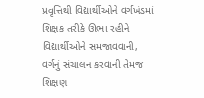પ્રવૃત્તિથી વિદ્યાર્થીઓને વર્ગખંડમાં શિક્ષક તરીકે ઊભા રહીને વિદ્યાર્થીઓને સમજાવવાની, વર્ગનું સંચાલન કરવાની તેમજ શિક્ષણ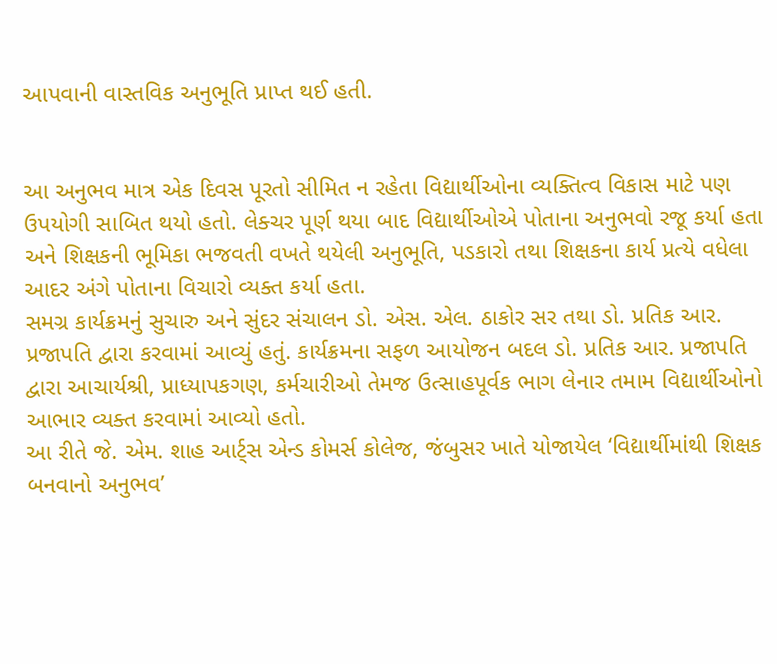આપવાની વાસ્તવિક અનુભૂતિ પ્રાપ્ત થઈ હતી.


આ અનુભવ માત્ર એક દિવસ પૂરતો સીમિત ન રહેતા વિદ્યાર્થીઓના વ્યક્તિત્વ વિકાસ માટે પણ ઉપયોગી સાબિત થયો હતો. લેક્ચર પૂર્ણ થયા બાદ વિદ્યાર્થીઓએ પોતાના અનુભવો રજૂ કર્યા હતા અને શિક્ષકની ભૂમિકા ભજવતી વખતે થયેલી અનુભૂતિ, પડકારો તથા શિક્ષકના કાર્ય પ્રત્યે વધેલા આદર અંગે પોતાના વિચારો વ્યક્ત કર્યા હતા.
સમગ્ર કાર્યક્રમનું સુચારુ અને સુંદર સંચાલન ડો. એસ. એલ. ઠાકોર સર તથા ડો. પ્રતિક આર. પ્રજાપતિ દ્વારા કરવામાં આવ્યું હતું. કાર્યક્રમના સફળ આયોજન બદલ ડો. પ્રતિક આર. પ્રજાપતિ દ્વારા આચાર્યશ્રી, પ્રાધ્યાપકગણ, કર્મચારીઓ તેમજ ઉત્સાહપૂર્વક ભાગ લેનાર તમામ વિદ્યાર્થીઓનો આભાર વ્યક્ત કરવામાં આવ્યો હતો.
આ રીતે જે. એમ. શાહ આર્ટ્સ એન્ડ કોમર્સ કોલેજ, જંબુસર ખાતે યોજાયેલ ‘વિદ્યાર્થીમાંથી શિક્ષક બનવાનો અનુભવ’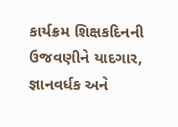કાર્યક્રમ શિક્ષકદિનની ઉજવણીને યાદગાર, જ્ઞાનવર્ધક અને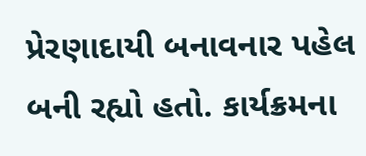પ્રેરણાદાયી બનાવનાર પહેલ બની રહ્યો હતો. કાર્યક્રમના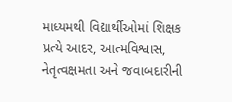માધ્યમથી વિદ્યાર્થીઓમાં શિક્ષક પ્રત્યે આદર, આત્મવિશ્વાસ, નેતૃત્વક્ષમતા અને જવાબદારીની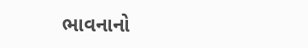ભાવનાનો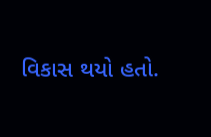વિકાસ થયો હતો.